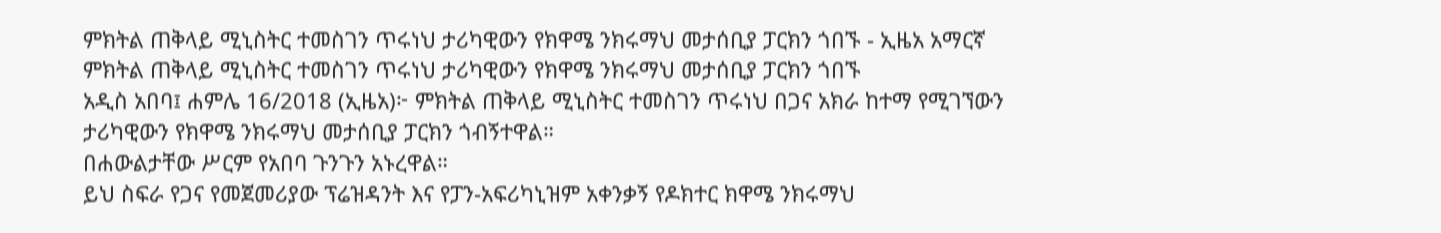ምክትል ጠቅላይ ሚኒስትር ተመስገን ጥሩነህ ታሪካዊውን የክዋሜ ንክሩማህ መታሰቢያ ፓርክን ጎበኙ - ኢዜአ አማርኛ
ምክትል ጠቅላይ ሚኒስትር ተመስገን ጥሩነህ ታሪካዊውን የክዋሜ ንክሩማህ መታሰቢያ ፓርክን ጎበኙ
አዲስ አበባ፤ ሐምሌ 16/2018 (ኢዜአ)፦ ምክትል ጠቅላይ ሚኒስትር ተመስገን ጥሩነህ በጋና አክራ ከተማ የሚገኘውን ታሪካዊውን የክዋሜ ንክሩማህ መታሰቢያ ፓርክን ጎብኝተዋል።
በሐውልታቸው ሥርም የአበባ ጉንጉን አኑረዋል።
ይህ ስፍራ የጋና የመጀመሪያው ፕሬዝዳንት እና የፓን-አፍሪካኒዝም አቀንቃኝ የዶክተር ክዋሜ ንክሩማህ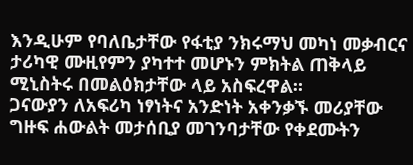እንዲሁም የባለቤታቸው የፋቲያ ንክሩማህ መካነ መቃብርና ታሪካዊ ሙዚየምን ያካተተ መሆኑን ምክትል ጠቅላይ ሚኒስትሩ በመልዕክታቸው ላይ አስፍረዋል።
ጋናውያን ለአፍሪካ ነፃነትና አንድነት አቀንቃኙ መሪያቸው ግዙፍ ሐውልት መታሰቢያ መገንባታቸው የቀደሙትን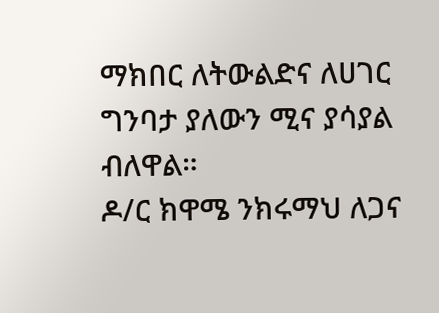ማክበር ለትውልድና ለሀገር ግንባታ ያለውን ሚና ያሳያል ብለዋል።
ዶ/ር ክዋሜ ንክሩማህ ለጋና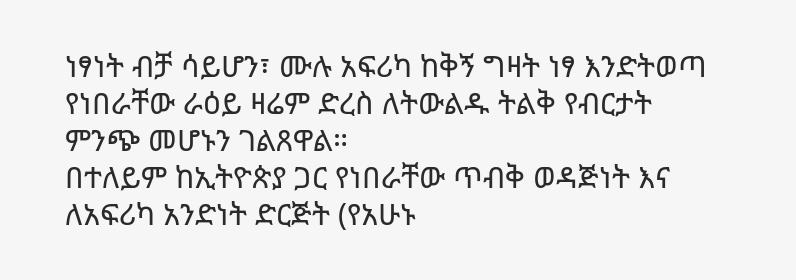ነፃነት ብቻ ሳይሆን፣ ሙሉ አፍሪካ ከቅኝ ግዛት ነፃ እንድትወጣ የነበራቸው ራዕይ ዛሬም ድረስ ለትውልዱ ትልቅ የብርታት ምንጭ መሆኑን ገልጸዋል።
በተለይም ከኢትዮጵያ ጋር የነበራቸው ጥብቅ ወዳጅነት እና ለአፍሪካ አንድነት ድርጅት (የአሁኑ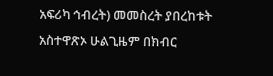አፍሪካ ኅብረት) መመስረት ያበረከቱት አስተዋጽኦ ሁልጊዜም በክብር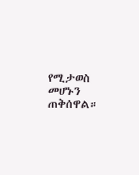የሚታወስ መሆኑን ጠቅሰዋል።